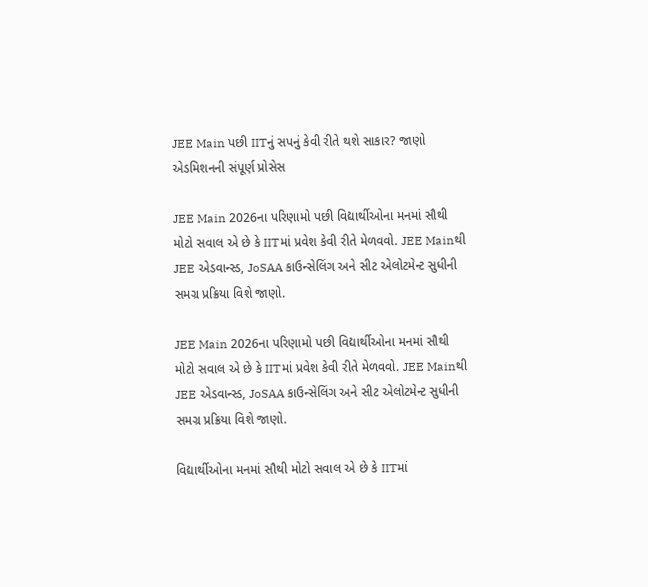JEE Main પછી IITનું સપનું કેવી રીતે થશે સાકાર? જાણો એડમિશનની સંપૂર્ણ પ્રોસેસ

JEE Main 2026ના પરિણામો પછી વિદ્યાર્થીઓના મનમાં સૌથી મોટો સવાલ એ છે કે IITમાં પ્રવેશ કેવી રીતે મેળવવો. JEE Mainથી JEE એડવાન્સ્ડ, JoSAA કાઉન્સેલિંગ અને સીટ એલોટમેન્ટ સુધીની સમગ્ર પ્રક્રિયા વિશે જાણો.

JEE Main 2026ના પરિણામો પછી વિદ્યાર્થીઓના મનમાં સૌથી મોટો સવાલ એ છે કે IITમાં પ્રવેશ કેવી રીતે મેળવવો. JEE Mainથી JEE એડવાન્સ્ડ, JoSAA કાઉન્સેલિંગ અને સીટ એલોટમેન્ટ સુધીની સમગ્ર પ્રક્રિયા વિશે જાણો.

વિદ્યાર્થીઓના મનમાં સૌથી મોટો સવાલ એ છે કે IITમાં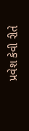પ્રવેશ કેવી રીતે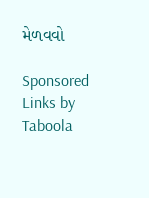મેળવવો

Sponsored Links by Taboola